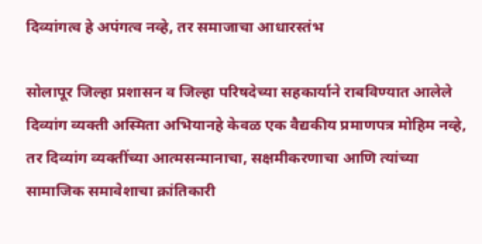दिव्यांगत्व हे अपंगत्व नव्हे, तर समाजाचा आधारस्तंभ

सोलापूर जिल्हा प्रशासन व जिल्हा परिषदेच्या सहकार्याने राबविण्यात आलेले दिव्यांग व्यक्ती अस्मिता अभियानहे केवळ एक वैद्यकीय प्रमाणपत्र मोहिम नव्हे, तर दिव्यांग व्यक्तींच्या आत्मसन्मानाचा, सक्षमीकरणाचा आणि त्यांच्या सामाजिक समावेशाचा क्रांतिकारी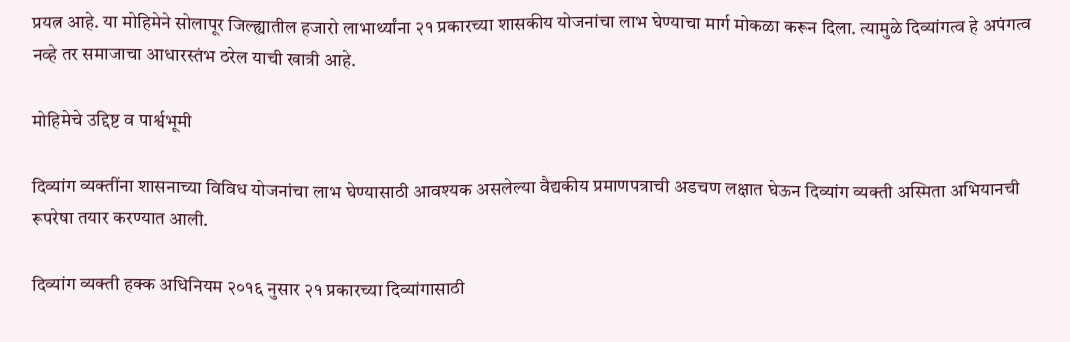प्रयत्न आहे. या मोहिमेने सोलापूर जिल्ह्यातील हजारो लाभार्थ्यांना २१ प्रकारच्या शासकीय योजनांचा लाभ घेण्याचा मार्ग मोकळा करून दिला. त्यामुळे दिव्यांगत्व हे अपंगत्व नव्हे तर समाजाचा आधारस्तंभ ठरेल याची खात्री आहे.

मोहिमेचे उद्दिष्ट व पार्श्वभूमी

दिव्यांग व्यक्तींना शासनाच्या विविध योजनांचा लाभ घेण्यासाठी आवश्यक असलेल्या वैद्यकीय प्रमाणपत्राची अडचण लक्षात घेऊन दिव्यांग व्यक्ती अस्मिता अभियानची रूपरेषा तयार करण्यात आली.

दिव्यांग व्यक्ती हक्क अधिनियम २०१६ नुसार २१ प्रकारच्या दिव्यांगासाठी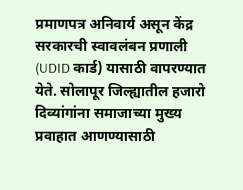प्रमाणपत्र अनिवार्य असून केंद्र सरकारची स्वावलंबन प्रणाली (UDID कार्ड) यासाठी वापरण्यात येते. सोलापूर जिल्ह्यातील हजारो दिव्यांगांना समाजाच्या मुख्य प्रवाहात आणण्यासाठी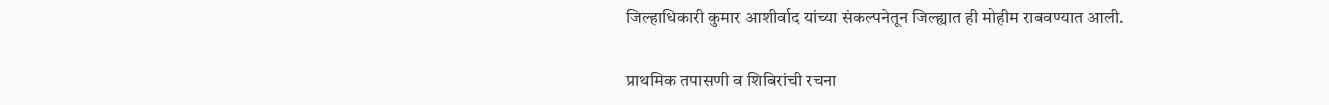जिल्हाधिकारी कुमार आशीर्वाद यांच्या संकल्पनेतून जिल्ह्यात ही मोहीम राबवण्यात आली.

प्राथमिक तपासणी व शिबिरांची रचना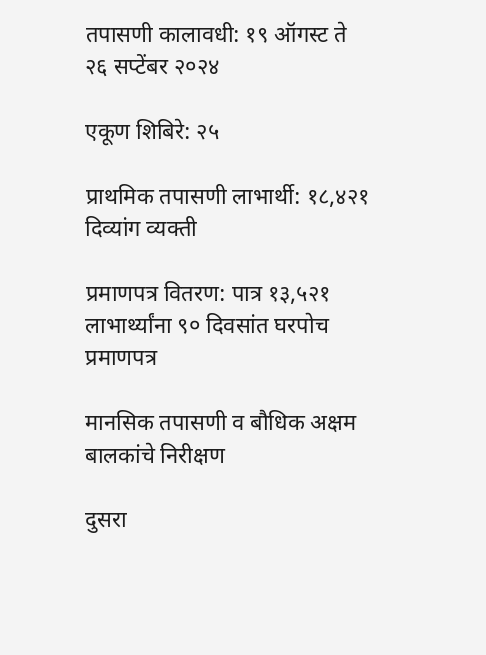तपासणी कालावधी: १९ ऑगस्ट ते २६ सप्टेंबर २०२४

एकूण शिबिरे: २५

प्राथमिक तपासणी लाभार्थी: १८,४२१ दिव्यांग व्यक्ती

प्रमाणपत्र वितरण: पात्र १३,५२१ लाभार्थ्यांना ९० दिवसांत घरपोच प्रमाणपत्र

मानसिक तपासणी व बौधिक अक्षम बालकांचे निरीक्षण

दुसरा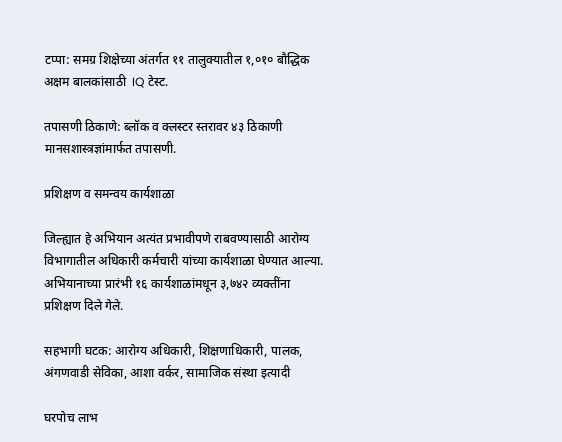टप्पा: समग्र शिक्षेच्या अंतर्गत ११ तालुक्यातील १,०१० बौद्धिक अक्षम बालकांसाठी  IQ टेस्ट.

तपासणी ठिकाणे: ब्लॉक व क्लस्टर स्तरावर ४३ ठिकाणी मानसशास्त्रज्ञांमार्फत तपासणी.

प्रशिक्षण व समन्वय कार्यशाळा

जिल्ह्यात हे अभियान अत्यंत प्रभावीपणे राबवण्यासाठी आरोग्य विभागातील अधिकारी कर्मचारी यांच्या कार्यशाळा घेण्यात आल्या. अभियानाच्या प्रारंभी १६ कार्यशाळांमधून ३,७४२ व्यक्तींना प्रशिक्षण दिले गेले.

सहभागी घटक: आरोग्य अधिकारी, शिक्षणाधिकारी, पालक, अंगणवाडी सेविका, आशा वर्कर, सामाजिक संस्था इत्यादी

घरपोच लाभ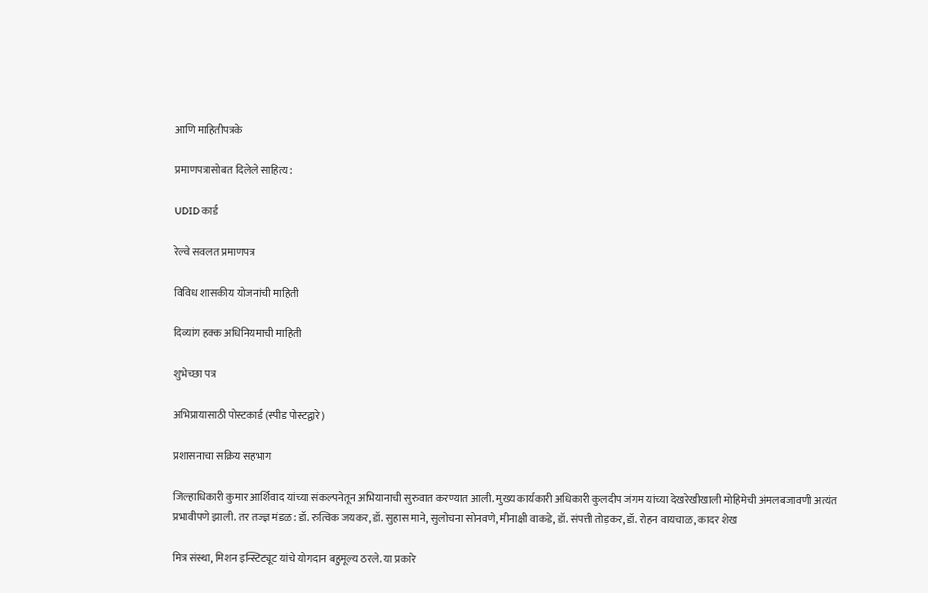आणि माहितीपत्रके

प्रमाणपत्रासोबत दिलेले साहित्य:

UDID कार्ड

रेल्वे सवलत प्रमाणपत्र

विविध शासकीय योजनांची माहिती

दिव्यांग हक्क अधिनियमाची माहिती

शुभेच्छा पत्र

अभिप्रायासाठी पोस्टकार्ड (स्पीड पोस्टद्वारे)

प्रशासनाचा सक्रिय सहभाग

जिल्हाधिकारी कुमार आर्शिवाद यांच्या संकल्पनेतून अभियानाची सुरुवात करण्यात आली. मुख्य कार्यकारी अधिकारी कुलदीप जंगम यांच्या देखरेखीखाली मोहिमेची अंमलबजावणी अत्यंत प्रभावीपणे झाली. तर तज्ज्ञ मंडळ: डॉ. रुत्विक जयकर, डॉ. सुहास माने, सुलोचना सोनवणे, मीनाक्षी वाकडे, डॉ. संपत्ती तोड़कर, डॉ. रोहन वायचाळ, कादर शेख

मित्र संस्था, मिशन इन्स्टिट्यूट यांचे योगदान बहुमूल्य ठरले. या प्रकारे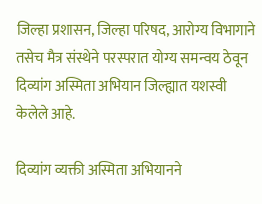जिल्हा प्रशासन, जिल्हा परिषद, आरोग्य विभागाने तसेच मैत्र संस्थेने परस्परात योग्य समन्वय ठेवून दिव्यांग अस्मिता अभियान जिल्ह्यात यशस्वी केलेले आहे.

दिव्यांग व्यक्ती अस्मिता अभियानने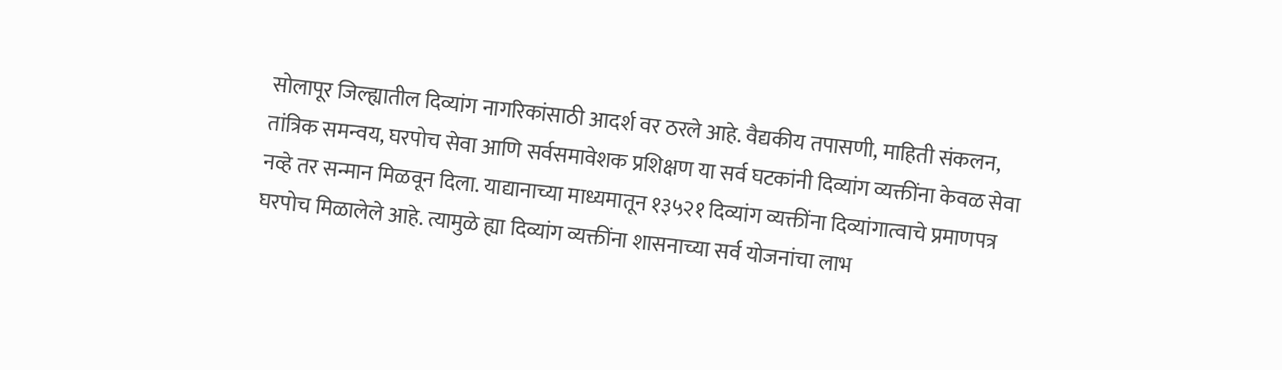सोलापूर जिल्ह्यातील दिव्यांग नागरिकांसाठी आदर्श वर ठरले आहे. वैद्यकीय तपासणी, माहिती संकलन, तांत्रिक समन्वय, घरपोच सेवा आणि सर्वसमावेशक प्रशिक्षण या सर्व घटकांनी दिव्यांग व्यक्तींना केवळ सेवा नव्हे तर सन्मान मिळवून दिला. याद्यानाच्या माध्यमातून १३५२१ दिव्यांग व्यक्तींना दिव्यांगात्वाचे प्रमाणपत्र घरपोच मिळालेले आहे. त्यामुळे ह्या दिव्यांग व्यक्तींना शासनाच्या सर्व योजनांचा लाभ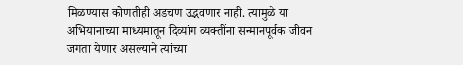मिळण्यास कोणतीही अडचण उद्भवणार नाही. त्यामुळे या अभियानाच्या माध्यमातून दिव्यांग व्यक्तींना सन्मानपूर्वक जीवन जगता येणार असल्याने त्यांच्या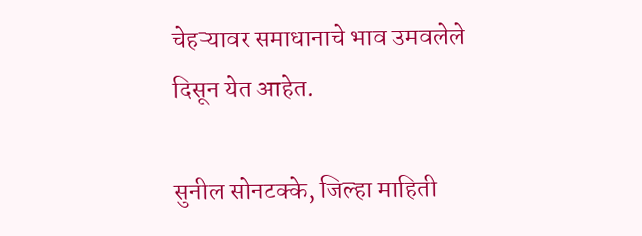चेहऱ्यावर समाधानाचे भाव उमवलेले दिसून येत आहेत.

सुनील सोनटक्के, जिल्हा माहिती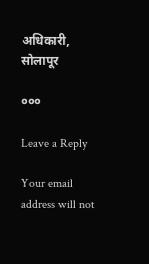अधिकारी, सोलापूर

०००

Leave a Reply

Your email address will not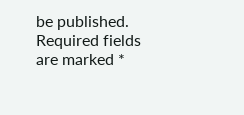be published. Required fields are marked *